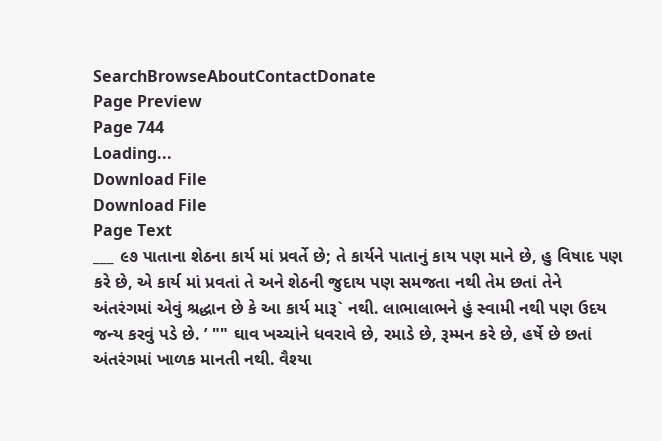SearchBrowseAboutContactDonate
Page Preview
Page 744
Loading...
Download File
Download File
Page Text
___ ૯૭ પાતાના શેઠના કાર્ય માં પ્રવર્તે છે; તે કાર્યને પાતાનું કાય પણ માને છે, હુ વિષાદ પણ કરે છે, એ કાર્ય માં પ્રવતાં તે અને શેઠની જુદાય પણ સમજતા નથી તેમ છતાં તેને અંતરંગમાં એવું શ્રદ્ધાન છે કે આ કાર્ય મારૂ` નથી. લાભાલાભને હું સ્વામી નથી પણ ઉદય જન્ય કરવું પડે છે. ’ "" ઘાવ ખચ્ચાંને ધવરાવે છે, રમાડે છે, રૂમ્મન કરે છે, હર્ષે છે છતાં અંતરંગમાં ખાળક માનતી નથી. વૈશ્યા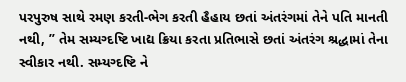પરપુરુષ સાથે રમણ કરતી-ભેગ કરતી હૈહાય છતાં અંતરંગમાં તેને પતિ માનતી નથી, ” તેમ સમ્યગ્દષ્ટિ ખાદ્ય ક્રિયા કરતા પ્રતિભાસે છતાં અંતરંગ શ્રદ્ધામાં તેના સ્વીકાર નથી. સમ્યગ્દષ્ટિ ને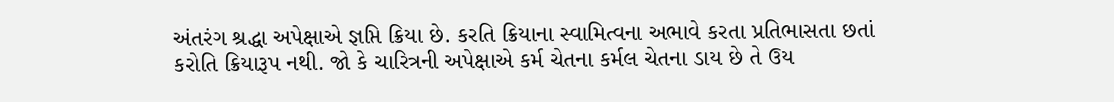અંતરંગ શ્રદ્ધા અપેક્ષાએ જ્ઞપ્તિ ક્રિયા છે. કરતિ ક્રિયાના સ્વામિત્વના અભાવે કરતા પ્રતિભાસતા છતાં કરોતિ ક્રિયારૂપ નથી. જો કે ચારિત્રની અપેક્ષાએ કર્મ ચેતના કર્મલ ચેતના ડાય છે તે ઉય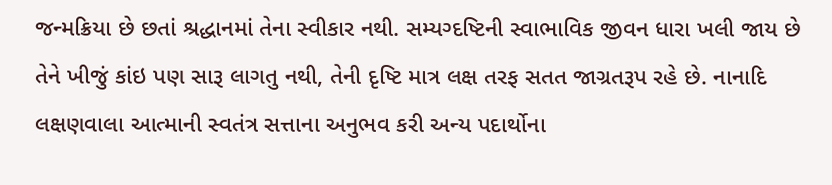જન્મક્રિયા છે છતાં શ્રદ્ધાનમાં તેના સ્વીકાર નથી. સમ્યગ્દષ્ટિની સ્વાભાવિક જીવન ધારા ખલી જાય છે તેને ખીજું કાંઇ પણ સારૂ લાગતુ નથી, તેની દૃષ્ટિ માત્ર લક્ષ તરફ સતત જાગ્રતરૂપ રહે છે. નાનાદિ લક્ષણવાલા આત્માની સ્વતંત્ર સત્તાના અનુભવ કરી અન્ય પદાર્થોના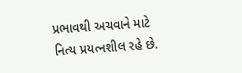પ્રભાવથી અચવાને માટે નિત્ય પ્રયત્નશીલ રહે છે.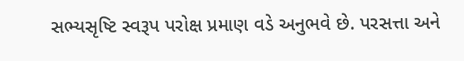સભ્યસૃષ્ટિ સ્વરૂપ પરોક્ષ પ્રમાણ વડે અનુભવે છે. પરસત્તા અને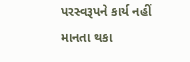પરસ્વરૂપને કાર્ય નહીં માનતા થકા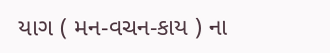યાગ ( મન-વચન-કાય ) ના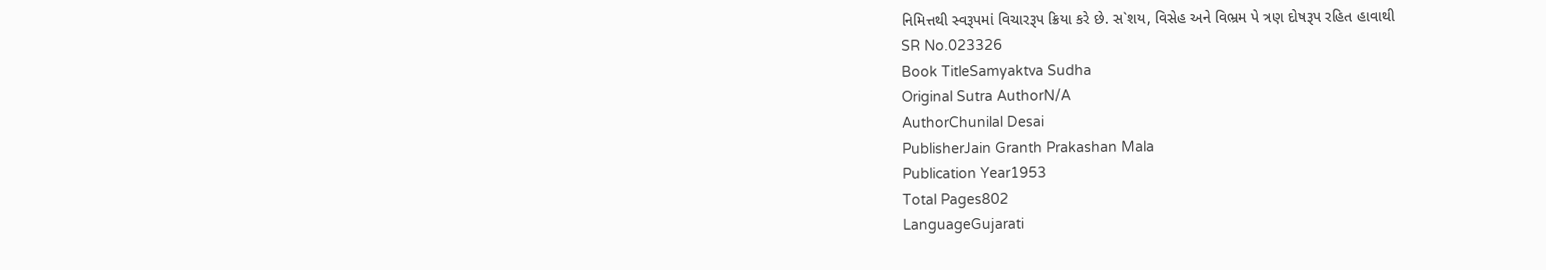નિમિત્તથી સ્વરૂપમાં વિચારરૂપ ક્રિયા કરે છે. સ`શય, વિસેહ અને વિભ્રમ પે ત્રણ દોષરૂપ રહિત હાવાથી
SR No.023326
Book TitleSamyaktva Sudha
Original Sutra AuthorN/A
AuthorChunilal Desai
PublisherJain Granth Prakashan Mala
Publication Year1953
Total Pages802
LanguageGujarati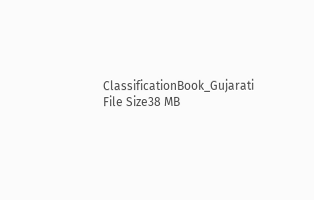ClassificationBook_Gujarati
File Size38 MB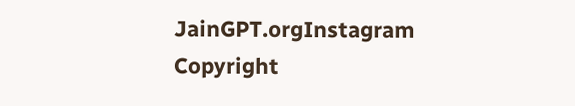JainGPT.orgInstagram
Copyright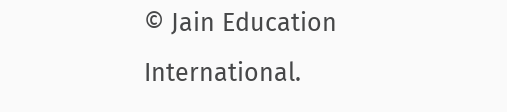© Jain Education International.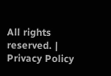All rights reserved. | Privacy Policy